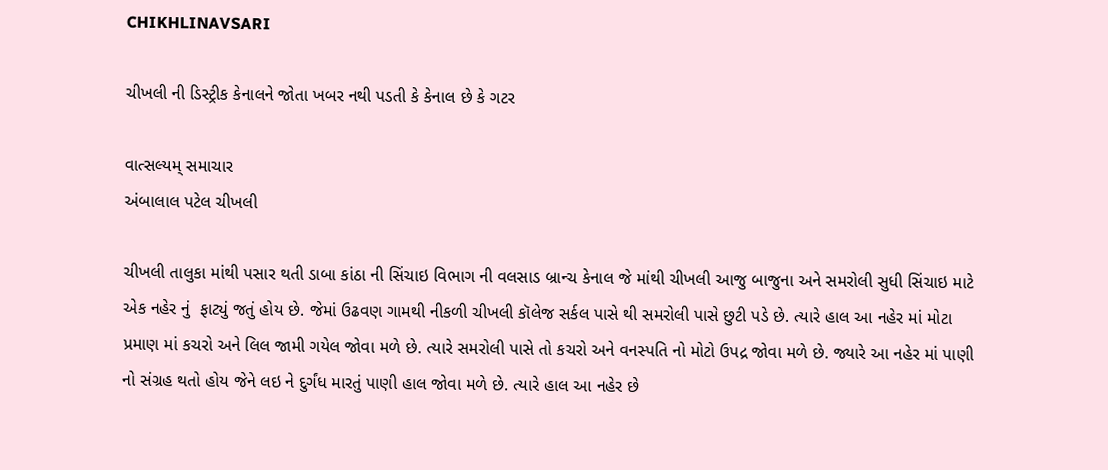CHIKHLINAVSARI

ચીખલી ની ડિસ્ટ્રીક કેનાલને જોતા ખબર નથી પડતી કે કેનાલ છે કે ગટર

વાત્સલ્યમ્ સમાચાર
અંબાલાલ પટેલ ચીખલી

ચીખલી તાલુકા માંથી પસાર થતી ડાબા કાંઠા ની સિંચાઇ વિભાગ ની વલસાડ બ્રાન્ચ કેનાલ જે માંથી ચીખલી આજુ બાજુના અને સમરોલી સુધી સિંચાઇ માટે એક નહેર નું  ફાટ્યું જતું હોય છે. જેમાં ઉઢવણ ગામથી નીકળી ચીખલી કૉલેજ સર્કલ પાસે થી સમરોલી પાસે છુટી પડે છે. ત્યારે હાલ આ નહેર માં મોટા પ્રમાણ માં કચરો અને લિલ જામી ગયેલ જોવા મળે છે. ત્યારે સમરોલી પાસે તો કચરો અને વનસ્પતિ નો મોટો ઉપદ્ર જોવા મળે છે. જ્યારે આ નહેર માં પાણી નો સંગ્રહ થતો હોય જેને લઇ ને દુર્ગંધ મારતું પાણી હાલ જોવા મળે છે. ત્યારે હાલ આ નહેર છે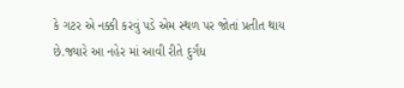કે ગટર એ નક્કી કરવું પડે એમ સ્થળ પર જોતાં પ્રતીત થાય છે.જ્યારે આ નહેર માં આવી રીતે દુર્ગંધ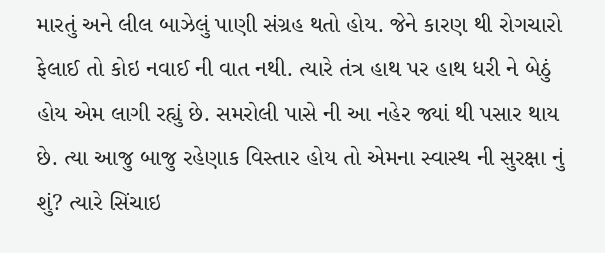મારતું અને લીલ બાઝેલું પાણી સંગ્રહ થતો હોય. જેને કારણ થી રોગચારો ફેલાઈ તો કોઇ નવાઈ ની વાત નથી. ત્યારે તંત્ર હાથ પર હાથ ધરી ને બેઠું હોય એમ લાગી રહ્યું છે. સમરોલી પાસે ની આ નહેર જ્યાં થી પસાર થાય છે. ત્યા આજુ બાજુ રહેણાક વિસ્તાર હોય તો એમના સ્વાસ્થ ની સુરક્ષા નું શું? ત્યારે સિંચાઇ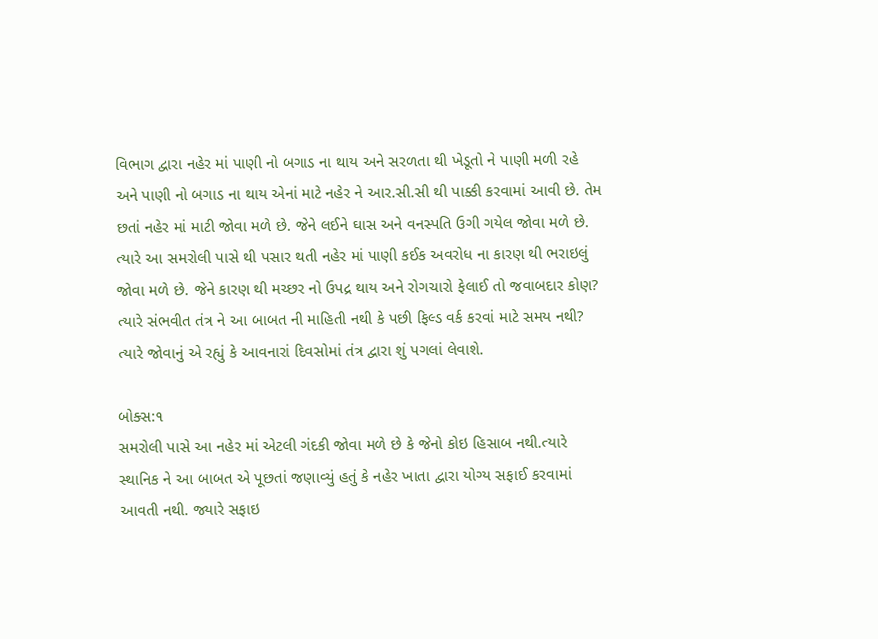વિભાગ દ્વારા નહેર માં પાણી નો બગાડ ના થાય અને સરળતા થી ખેડૂતો ને પાણી મળી રહે અને પાણી નો બગાડ ના થાય એનાં માટે નહેર ને આર.સી.સી થી પાક્કી કરવામાં આવી છે. તેમ છતાં નહેર માં માટી જોવા મળે છે. જેને લઈને ઘાસ અને વનસ્પતિ ઉગી ગયેલ જોવા મળે છે. ત્યારે આ સમરોલી પાસે થી પસાર થતી નહેર માં પાણી કઈક અવરોધ ના કારણ થી ભરાઇલું જોવા મળે છે. જેને કારણ થી મચ્છર નો ઉપદ્ર થાય અને રોગચારો ફેલાઈ તો જવાબદાર કોણ? ત્યારે સંભવીત તંત્ર ને આ બાબત ની માહિતી નથી કે પછી ફિલ્ડ વર્ક કરવાં માટે સમય નથી? ત્યારે જોવાનું એ રહ્યું કે આવનારાં દિવસોમાં તંત્ર દ્વારા શું પગલાં લેવાશે.

બોક્સ:૧
સમરોલી પાસે આ નહેર માં એટલી ગંદકી જોવા મળે છે કે જેનો કોઇ હિસાબ નથી.ત્યારે સ્થાનિક ને આ બાબત એ પૂછતાં જણાવ્યું હતું કે નહેર ખાતા દ્વારા યોગ્ય સફાઈ કરવામાં આવતી નથી. જ્યારે સફાઇ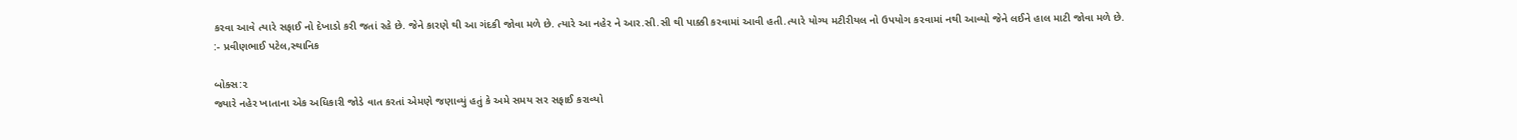કરવા આવે ત્યારે સફાઈ નો દેખાડો કરી જતાં રહે છે. જેને કારણે થી આ ગંદકી જોવા મળે છે. ત્યારે આ નહેર ને આર.સી.સી થી પાક્કી કરવામાં આવી હતી.ત્યારે યોગ્ય મટીરીયલ નો ઉપયોગ કરવામાં નથી આવ્યો જેને લઈને હાલ માટી જોવા મળે છે.
:- પ્રવીણભાઈ પટેલ,સ્થાનિક

બોક્સ:૨
જ્યારે નહેર ખાતાના એક અધિકારી જોડે વાત કરતાં એમણે જણાવ્યું હતું કે અમે સમય સર સફાઈ કરાવ્યો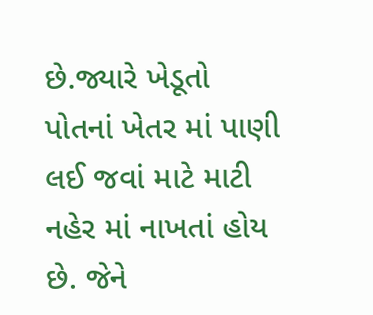છે.જ્યારે ખેડૂતો પોતનાં ખેતર માં પાણી લઈ જવાં માટે માટી નહેર માં નાખતાં હોય છે. જેને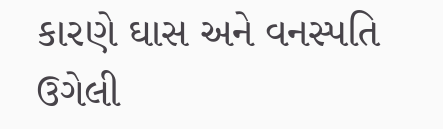કારણે ઘાસ અને વનસ્પતિ ઉગેલી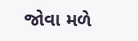જોવા મળે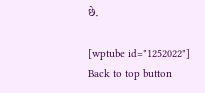છે.

[wptube id="1252022"]
Back to top button